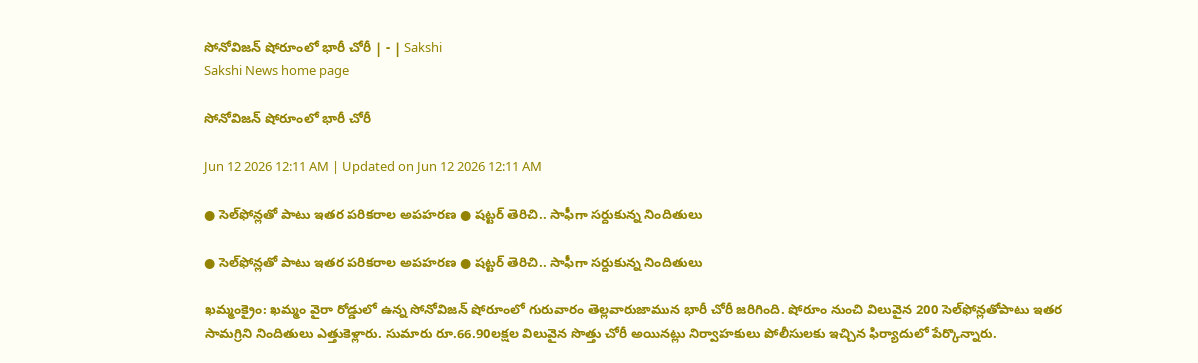సోనోవిజన్‌ షోరూంలో భారీ చోరీ | - | Sakshi
Sakshi News home page

సోనోవిజన్‌ షోరూంలో భారీ చోరీ

Jun 12 2026 12:11 AM | Updated on Jun 12 2026 12:11 AM

● సెల్‌ఫోన్లతో పాటు ఇతర పరికరాల అపహరణ ● షట్టర్‌ తెరిచి.. సాఫీగా సర్దుకున్న నిందితులు

● సెల్‌ఫోన్లతో పాటు ఇతర పరికరాల అపహరణ ● షట్టర్‌ తెరిచి.. సాఫీగా సర్దుకున్న నిందితులు

ఖమ్మంక్రైం: ఖమ్మం వైరా రోడ్డులో ఉన్న సోనోవిజన్‌ షోరూంలో గురువారం తెల్లవారుజామున భారీ చోరీ జరిగింది. షోరూం నుంచి విలువైన 200 సెల్‌ఫోన్లతోపాటు ఇతర సామగ్రిని నిందితులు ఎత్తుకెళ్లారు. సుమారు రూ.66.90లక్షల విలువైన సొత్తు చోరీ అయినట్లు నిర్వాహకులు పోలీసులకు ఇచ్చిన ఫిర్యాదులో పేర్కొన్నారు.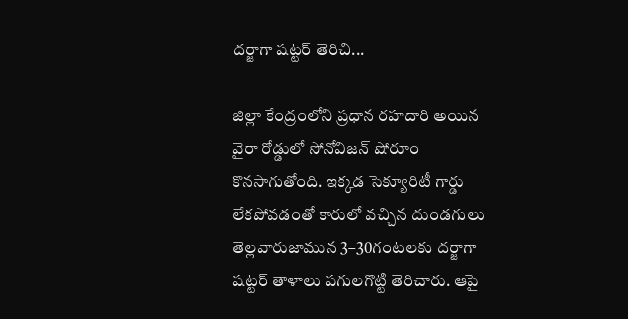దర్జాగా షట్టర్‌ తెరిచి...

జిల్లా కేంద్రంలోని ప్రధాన రహదారి అయిన వైరా రోడ్డులో సోనోవిజన్‌ షోరూం కొనసాగుతోంది. ఇక్కడ సెక్యూరిటీ గార్డు లేకపోవడంతో కారులో వచ్చిన దుండగులు తెల్లవారుజామున 3–30గంటలకు దర్జాగా షట్టర్‌ తాళాలు పగులగొట్టి తెరిచారు. ఆపై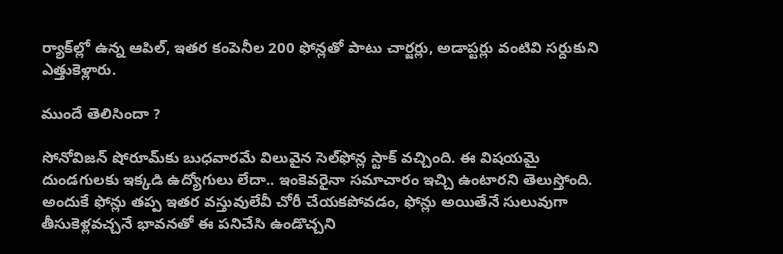ర్యాక్‌ల్లో ఉన్న ఆపిల్‌, ఇతర కంపెనీల 200 ఫోన్లతో పాటు చార్జర్లు, అడాప్టర్లు వంటివి సర్దుకుని ఎత్తుకెళ్లారు.

ముందే తెలిసిందా ?

సోనోవిజన్‌ షోరూమ్‌కు బుధవారమే విలువైన సెల్‌ఫోన్ల స్టాక్‌ వచ్చింది. ఈ విషయమై దుండగులకు ఇక్కడి ఉద్యోగులు లేదా.. ఇంకెవరైనా సమాచారం ఇచ్చి ఉంటారని తెలుస్తోంది. అందుకే ఫోన్లు తప్ప ఇతర వస్తువులేవీ చోరీ చేయకపోవడం, ఫోన్లు అయితేనే సులువుగా తీసుకెళ్లవచ్చనే భావనతో ఈ పనిచేసి ఉండొచ్చని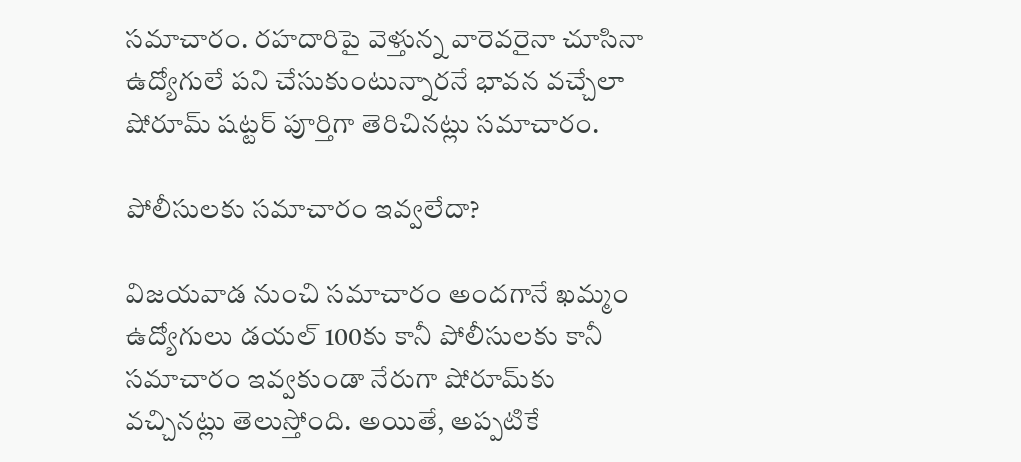సమాచారం. రహదారిపై వెళ్తున్న వారెవరైనా చూసినా ఉద్యోగులే పని చేసుకుంటున్నారనే భావన వచ్చేలా షోరూమ్‌ షట్టర్‌ పూర్తిగా తెరిచినట్లు సమాచారం.

పోలీసులకు సమాచారం ఇవ్వలేదా?

విజయవాడ నుంచి సమాచారం అందగానే ఖమ్మం ఉద్యోగులు డయల్‌ 100కు కానీ పోలీసులకు కానీ సమాచారం ఇవ్వకుండా నేరుగా షోరూమ్‌కు వచ్చినట్లు తెలుస్తోంది. అయితే, అప్పటికే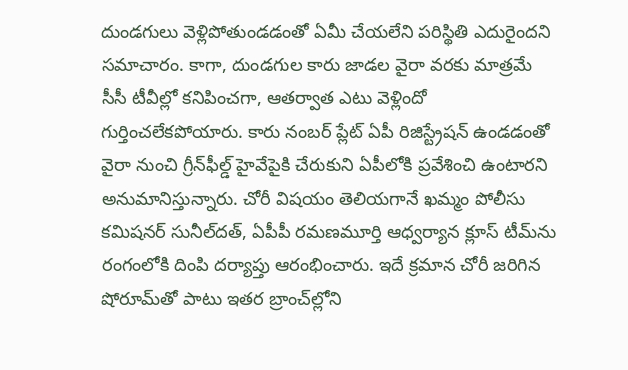దుండగులు వెళ్లిపోతుండడంతో ఏమీ చేయలేని పరిస్థితి ఎదురైందని సమాచారం. కాగా, దుండగుల కారు జాడల వైరా వరకు మాత్రమే సీసీ టీవీల్లో కనిపించగా, ఆతర్వాత ఎటు వెళ్లిందో గుర్తించలేకపోయారు. కారు నంబర్‌ ప్లేట్‌ ఏపీ రిజిస్ట్రేషన్‌ ఉండడంతో వైరా నుంచి గ్రీన్‌ఫీల్డ్‌ హైవేపైకి చేరుకుని ఏపీలోకి ప్రవేశించి ఉంటారని అనుమానిస్తున్నారు. చోరీ విషయం తెలియగానే ఖమ్మం పోలీసు కమిషనర్‌ సునీల్‌దత్‌, ఏపీపీ రమణమూర్తి ఆధ్వర్యాన క్లూస్‌ టీమ్‌ను రంగంలోకి దింపి దర్యాప్తు ఆరంభించారు. ఇదే క్రమాన చోరీ జరిగిన షోరూమ్‌తో పాటు ఇతర బ్రాంచ్‌ల్లోని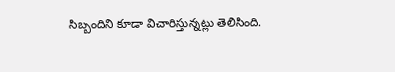సిబ్బందిని కూడా విచారిస్తున్నట్లు తెలిసింది.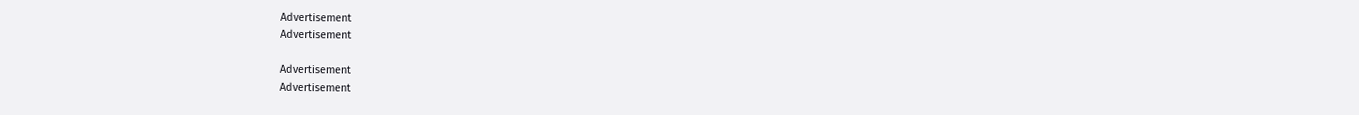Advertisement
Advertisement

Advertisement
Advertisement